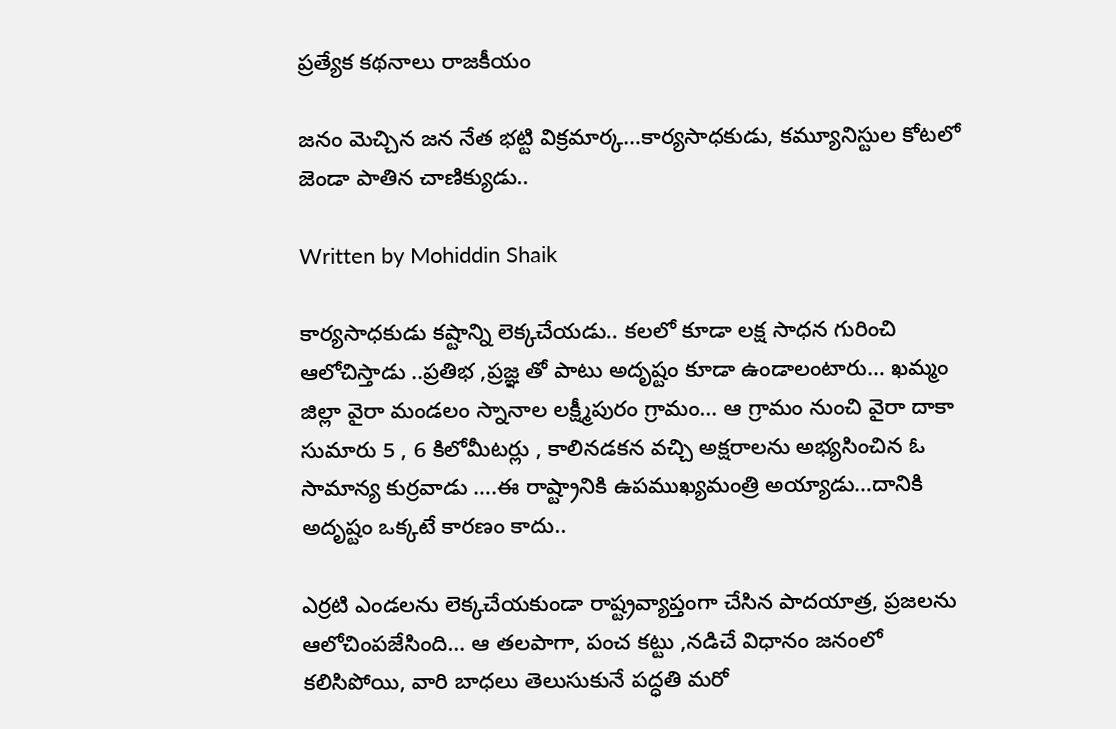ప్రత్యేక కథనాలు రాజకీయం

జనం మెచ్చిన జన నేత భట్టి విక్రమార్క…కార్యసాధకుడు, కమ్యూనిస్టుల కోటలో జెండా పాతిన చాణిక్యుడు..

Written by Mohiddin Shaik

కార్యసాధకుడు కష్టాన్ని లెక్కచేయడు.. కలలో కూడా లక్ష సాధన గురించి ఆలోచిస్తాడు ..ప్రతిభ ,ప్రజ్ఞ తో పాటు అదృష్టం కూడా ఉండాలంటారు… ఖమ్మం జిల్లా వైరా మండలం స్నానాల లక్ష్మీపురం గ్రామం… ఆ గ్రామం నుంచి వైరా దాకా సుమారు 5 , 6 కిలోమీటర్లు , కాలినడకన వచ్చి అక్షరాలను అభ్యసించిన ఓ సామాన్య కుర్రవాడు ….ఈ రాష్ట్రానికి ఉపముఖ్యమంత్రి అయ్యాడు…దానికి అదృష్టం ఒక్కటే కారణం కాదు..

ఎర్రటి ఎండలను లెక్కచేయకుండా రాష్ట్రవ్యాప్తంగా చేసిన పాదయాత్ర, ప్రజలను ఆలోచింపజేసింది… ఆ తలపాగా, పంచ కట్టు ,నడిచే విధానం జనంలో కలిసిపోయి, వారి బాధలు తెలుసుకునే పద్ధతి మరో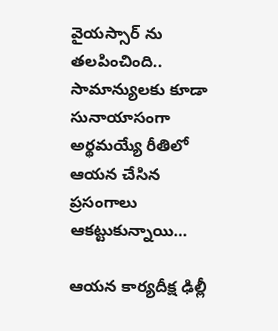వైయస్సార్ ను తలపించింది.. సామాన్యులకు కూడా సునాయాసంగా అర్థమయ్యే రీతిలో ఆయన చేసిన ప్రసంగాలు ఆకట్టుకున్నాయి…

ఆయన కార్యదీక్ష ఢిల్లీ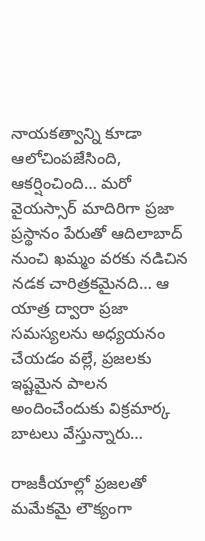నాయకత్వాన్ని కూడా ఆలోచింపజేసింది, ఆకర్షించింది… మరో వైయస్సార్ మాదిరిగా ప్రజా ప్రస్థానం పేరుతో ఆదిలాబాద్ నుంచి ఖమ్మం వరకు నడిచిన నడక చారిత్రకమైనది… ఆ యాత్ర ద్వారా ప్రజా సమస్యలను అధ్యయనం చేయడం వల్లే, ప్రజలకు ఇష్టమైన పాలన అందించేందుకు విక్రమార్క బాటలు వేస్తున్నారు…

రాజకీయాల్లో ప్రజలతో మమేకమై లౌక్యంగా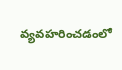వ్యవహరించడంలో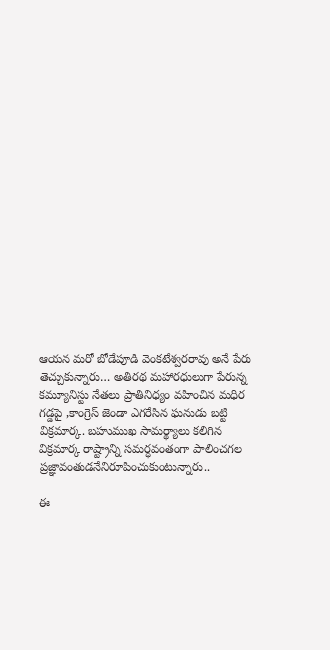ఆయన మరో బోడేపూడి వెంకటేశ్వరరావు అనే పేరు తెచ్చుకున్నారు… అతిరథ మహారధులుగా పేరున్న కమ్యూనిస్టు నేతలు ప్రాతినిధ్యం వహించిన మధిర గడ్డపై ,కాంగ్రెస్ జెండా ఎగరేసిన ఘనుడు బట్టి విక్రమార్క. బహుముఖ సామర్థ్యాలు కలిగిన విక్రమార్క రాష్ట్రాన్ని సమర్ధవంతంగా పాలించగల ప్రజ్ఞావంతుడనేనిరూపించుకుంటున్నారు..

ఈ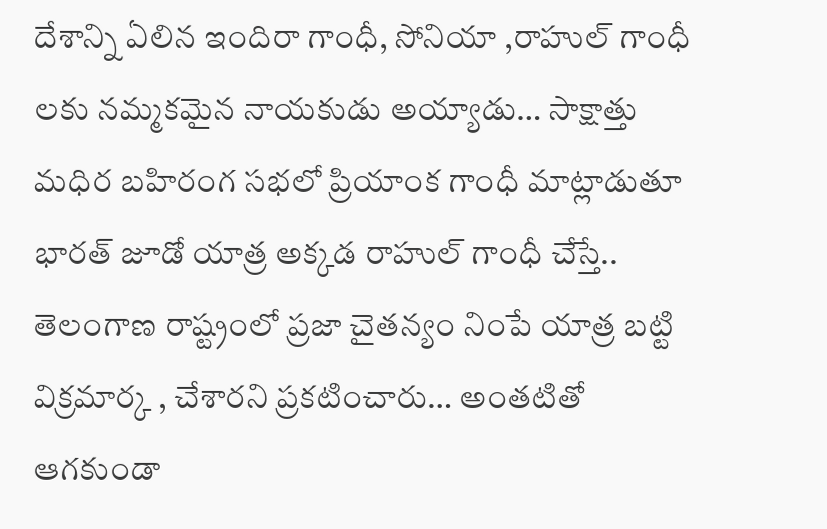దేశాన్ని ఏలిన ఇందిరా గాంధీ, సోనియా ,రాహుల్ గాంధీ లకు నమ్మకమైన నాయకుడు అయ్యాడు… సాక్షాత్తు మధిర బహిరంగ సభలో ప్రియాంక గాంధీ మాట్లాడుతూ భారత్ జూడో యాత్ర అక్కడ రాహుల్ గాంధీ చేస్తే.. తెలంగాణ రాష్ట్రంలో ప్రజా చైతన్యం నింపే యాత్ర బట్టి విక్రమార్క , చేశారని ప్రకటించారు… అంతటితో ఆగకుండా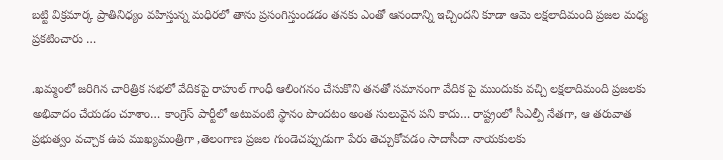బట్టి విక్రమార్క ప్రాతినిధ్యం వహిస్తున్న మధిరలో తాను ప్రసంగిస్తుండడం తనకు ఎంతో ఆనందాన్ని ఇచ్చిందని కూడా ఆమె లక్షలాదిమంది ప్రజల మధ్య ప్రకటించారు …

.ఖమ్మంలో జరిగిన చారిత్రిక సభలో వేదికపై రాహుల్ గాంధీ ఆలింగనం చేసుకొని తనతో సమానంగా వేదిక పై ముందుకు వచ్చి లక్షలాదిమంది ప్రజలకు అభివాదం చేయడం చూశాం… కాంగ్రెస్ పార్టీలో అటువంటి స్థానం పొందటం అంత సులువైన పని కాదు… రాష్ట్రంలో సీఎల్పీ నేతగా, ఆ తరువాత ప్రభుత్వం వచ్చాక ఉప ముఖ్యమంత్రిగా ,తెలంగాణ ప్రజల గుండెచప్పుడుగా పేరు తెచ్చుకోవడం సాదాసీదా నాయకులకు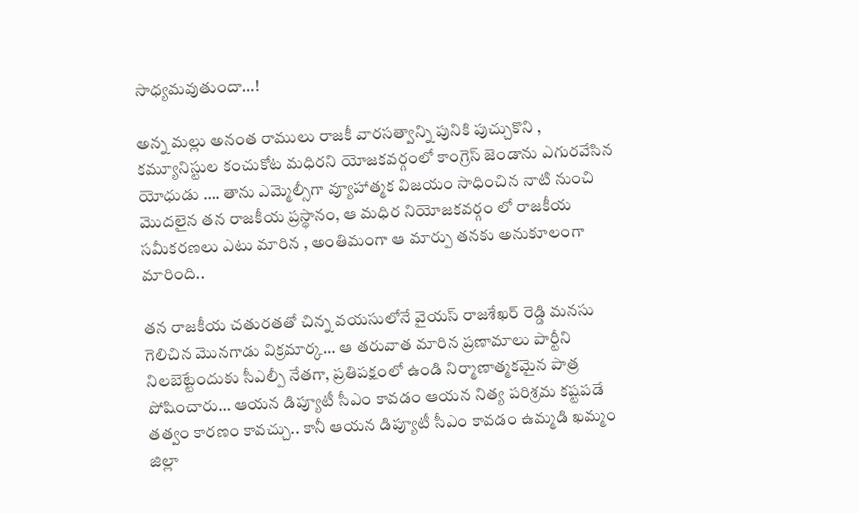సాధ్యమవుతుందా…!

అన్న మల్లు అనంత రాములు రాజకీ వారసత్వాన్ని పునికి పుచ్చుకొని , కమ్యూనిస్టుల కంచుకోట మధిరని యోజకవర్గంలో కాంగ్రెస్ జెండాను ఎగురవేసిన యోధుడు …. తాను ఎమ్మెల్సీగా వ్యూహాత్మక విజయం సాధించిన నాటి నుంచి మొదలైన తన రాజకీయ ప్రస్థానం, ఆ మధిర నియోజకవర్గం లో రాజకీయ సమీకరణలు ఎటు మారిన , అంతిమంగా ఆ మార్పు తనకు అనుకూలంగా మారింది..

తన రాజకీయ చతురతతో చిన్న వయసులోనే వైయస్ రాజశేఖర్ రెడ్డి మనసు గెలిచిన మొనగాడు విక్రమార్క… ఆ తరువాత మారిన ప్రణామాలు పార్టీని నిలబెట్టేందుకు సీఎల్పీ నేతగా, ప్రతిపక్షంలో ఉండి నిర్మాణాత్మకమైన పాత్ర పోషించారు… ఆయన డిప్యూటీ సీఎం కావడం ఆయన నిత్య పరిశ్రమ కష్టపడే తత్వం కారణం కావచ్చు.. కానీ ఆయన డిప్యూటీ సీఎం కావడం ఉమ్మడి ఖమ్మం జిల్లా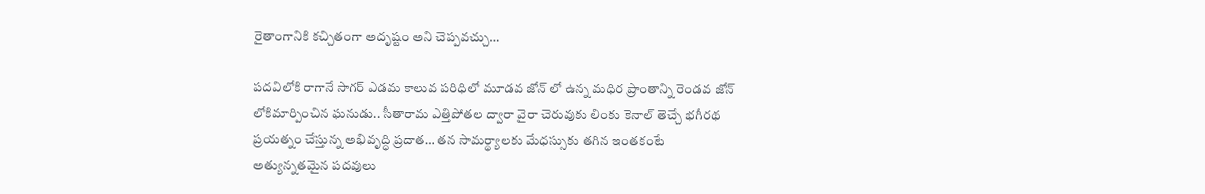రైతాంగానికి కచ్చితంగా అదృష్టం అని చెప్పవచ్చు…

పదవిలోకి రాగానే సాగర్ ఎడమ కాలువ పరిధిలో మూడవ జోన్ లో ఉన్న మధిర ప్రాంతాన్ని రెండవ జోన్ లోకిమార్పించిన ఘనుడు.. సీతారామ ఎత్తిపోతల ద్వారా వైరా చెరువుకు లింకు కెనాల్ తెచ్చే భగీరథ ప్రయత్నం చేస్తున్న అభివృద్ధి ప్రదాత… తన సామర్థ్యాలకు మేధస్సుకు తగిన ఇంతకంటే అత్యున్నతమైన పదవులు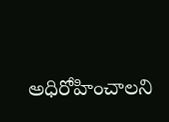అధిరోహించాలని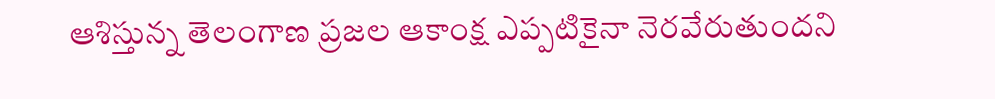ఆశిస్తున్న తెలంగాణ ప్రజల ఆకాంక్ష ఎప్పటికైనా నెరవేరుతుందని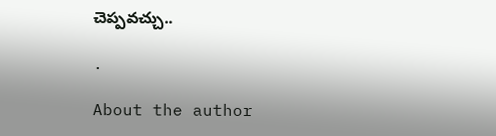చెప్పవచ్చు..

.

About the author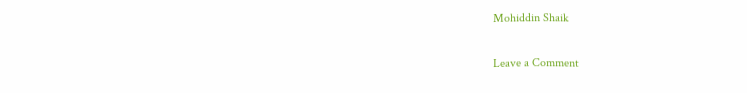Mohiddin Shaik

Leave a Comment